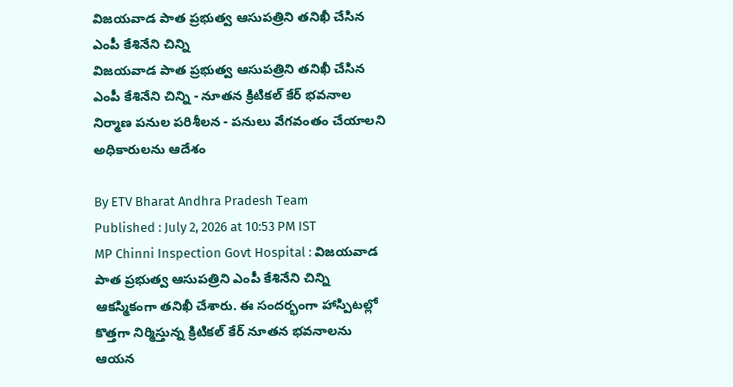విజయవాడ పాత ప్రభుత్వ ఆసుపత్రిని తనిఖీ చేసిన ఎంపీ కేశినేని చిన్ని
విజయవాడ పాత ప్రభుత్వ ఆసుపత్రిని తనిఖీ చేసిన ఎంపీ కేశినేని చిన్ని - నూతన క్రిటికల్ కేర్ భవనాల నిర్మాణ పనుల పరిశీలన - పనులు వేగవంతం చేయాలని అధికారులను ఆదేశం

By ETV Bharat Andhra Pradesh Team
Published : July 2, 2026 at 10:53 PM IST
MP Chinni Inspection Govt Hospital : విజయవాడ పాత ప్రభుత్వ ఆసుపత్రిని ఎంపీ కేశినేని చిన్ని ఆకస్మికంగా తనిఖీ చేశారు. ఈ సందర్భంగా హాస్పిటల్లో కొత్తగా నిర్మిస్తున్న క్రిటికల్ కేర్ నూతన భవనాలను ఆయన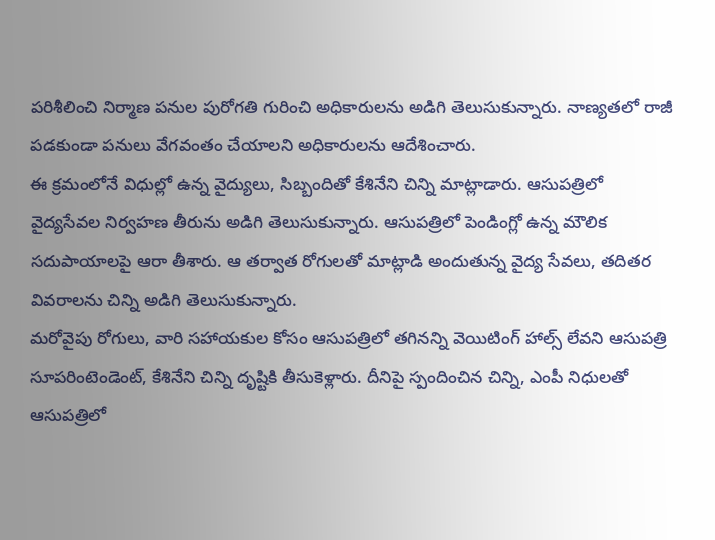పరిశీలించి నిర్మాణ పనుల పురోగతి గురించి అధికారులను అడిగి తెలుసుకున్నారు. నాణ్యతలో రాజీ పడకుండా పనులు వేగవంతం చేయాలని అధికారులను ఆదేశించారు.
ఈ క్రమంలోనే విధుల్లో ఉన్న వైద్యులు, సిబ్బందితో కేశినేని చిన్ని మాట్లాడారు. ఆసుపత్రిలో వైద్యసేవల నిర్వహణ తీరును అడిగి తెలుసుకున్నారు. ఆసుపత్రిలో పెండింగ్లో ఉన్న మౌలిక సదుపాయాలపై ఆరా తీశారు. ఆ తర్వాత రోగులతో మాట్లాడి అందుతున్న వైద్య సేవలు, తదితర వివరాలను చిన్ని అడిగి తెలుసుకున్నారు.
మరోవైపు రోగులు, వారి సహాయకుల కోసం ఆసుపత్రిలో తగినన్ని వెయిటింగ్ హాల్స్ లేవని ఆసుపత్రి సూపరింటెండెంట్, కేశినేని చిన్ని దృష్టికి తీసుకెళ్లారు. దీనిపై స్పందించిన చిన్ని, ఎంపీ నిధులతో ఆసుపత్రిలో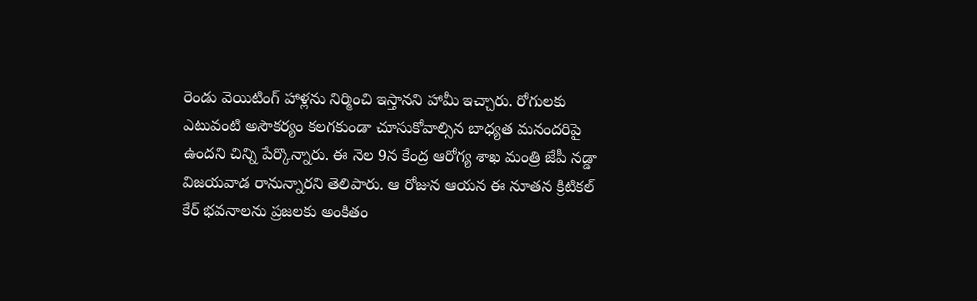రెండు వెయిటింగ్ హాళ్లను నిర్మించి ఇస్తానని హామీ ఇచ్చారు. రోగులకు ఎటువంటి అసౌకర్యం కలగకుండా చూసుకోవాల్సిన బాధ్యత మనందరిపై ఉందని చిన్ని పేర్కొన్నారు. ఈ నెల 9న కేంద్ర ఆరోగ్య శాఖ మంత్రి జేపీ నడ్డా విజయవాడ రానున్నారని తెలిపారు. ఆ రోజున ఆయన ఈ నూతన క్రిటికల్ కేర్ భవనాలను ప్రజలకు అంకితం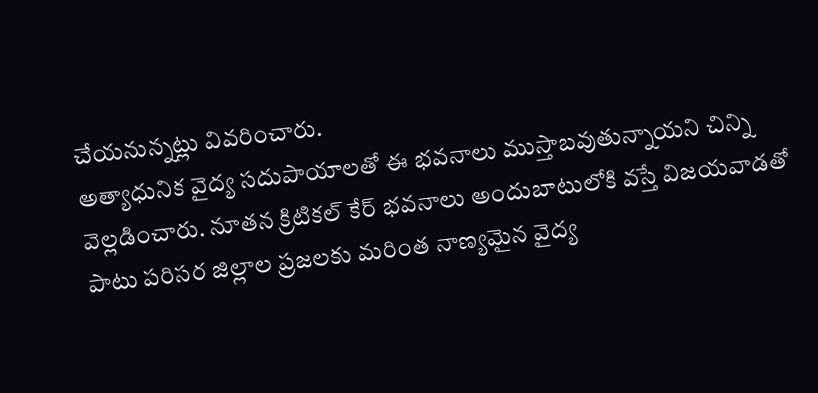చేయనున్నట్లు వివరించారు.
అత్యాధునిక వైద్య సదుపాయాలతో ఈ భవనాలు ముస్తాబవుతున్నాయని చిన్ని వెల్లడించారు. నూతన క్రిటికల్ కేర్ భవనాలు అందుబాటులోకి వస్తే విజయవాడతో పాటు పరిసర జిల్లాల ప్రజలకు మరింత నాణ్యమైన వైద్య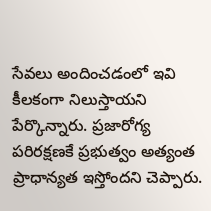సేవలు అందించడంలో ఇవి కీలకంగా నిలుస్తాయని పేర్కొన్నారు. ప్రజారోగ్య పరిరక్షణకే ప్రభుత్వం అత్యంత ప్రాధాన్యత ఇస్తోందని చెప్పారు.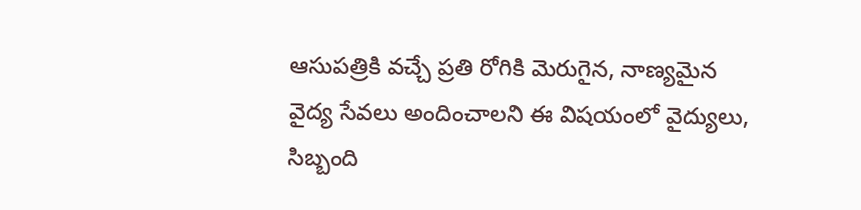ఆసుపత్రికి వచ్చే ప్రతి రోగికి మెరుగైన, నాణ్యమైన వైద్య సేవలు అందించాలని ఈ విషయంలో వైద్యులు, సిబ్బంది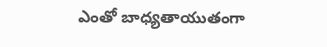ఎంతో బాధ్యతాయుతంగా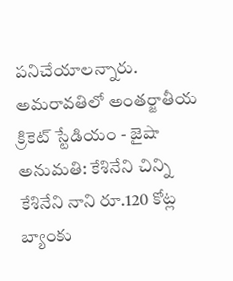పనిచేయాలన్నారు.
అమరావతిలో అంతర్జాతీయ క్రికెట్ స్టేడియం - జైషా అనుమతి: కేశినేని చిన్ని
కేశినేని నాని రూ.120 కోట్ల బ్యాంకు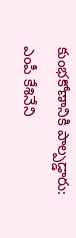కుంభకోణానికి పాల్పడ్డారు: ఎంపీ కేశినేని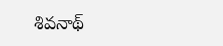శివనాథ్